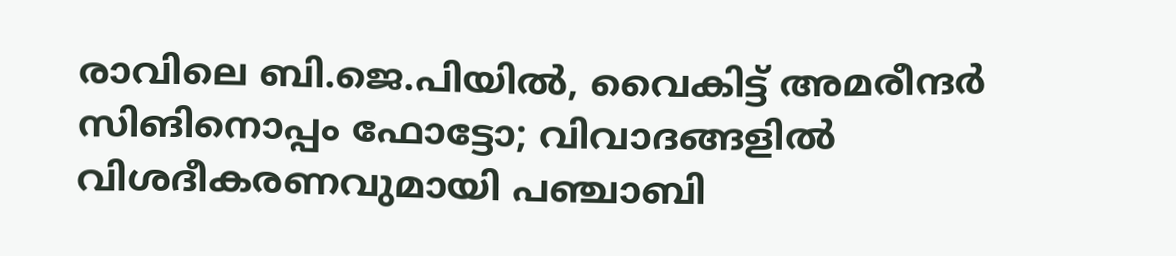രാവിലെ ബി.ജെ.പിയില്‍, വൈകിട്ട് അമരീന്ദര്‍ സിങിനൊപ്പം ഫോട്ടോ; വിവാദങ്ങളില്‍ വിശദീകരണവുമായി പഞ്ചാബി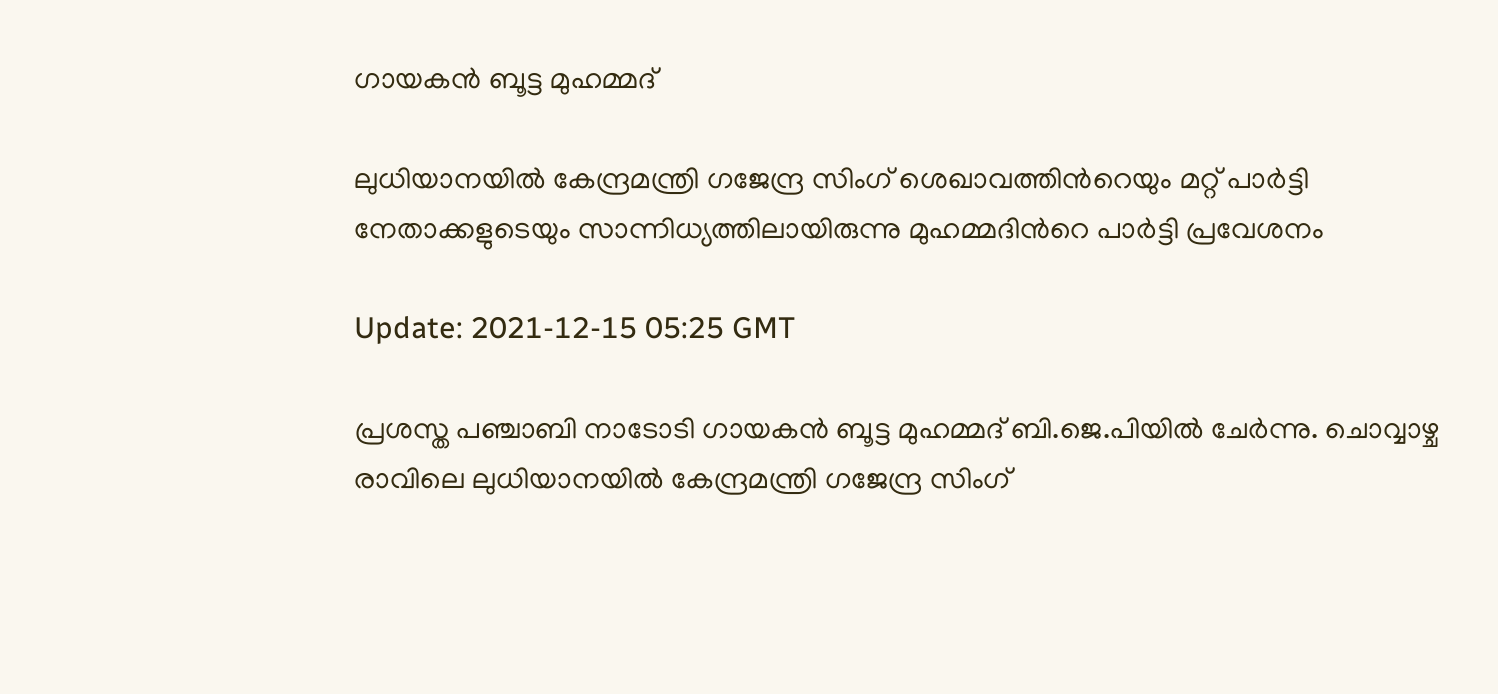ഗായകന്‍ ബൂട്ട മുഹമ്മദ്

ലുധിയാനയിൽ കേന്ദ്രമന്ത്രി ഗജേന്ദ്ര സിംഗ് ശെഖാവത്തിന്‍റെയും മറ്റ് പാർട്ടി നേതാക്കളുടെയും സാന്നിധ്യത്തിലായിരുന്നു മുഹമ്മദിന്‍റെ പാര്‍ട്ടി പ്രവേശനം

Update: 2021-12-15 05:25 GMT

പ്രശസ്ത പഞ്ചാബി നാടോടി ഗായകന്‍ ബൂട്ട മുഹമ്മദ് ബി.ജെ.പിയില്‍ ചേര്‍ന്നു. ചൊവ്വാഴ്ച രാവിലെ ലുധിയാനയിൽ കേന്ദ്രമന്ത്രി ഗജേന്ദ്ര സിംഗ്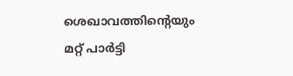ശെഖാവത്തിന്‍റെയും മറ്റ് പാർട്ടി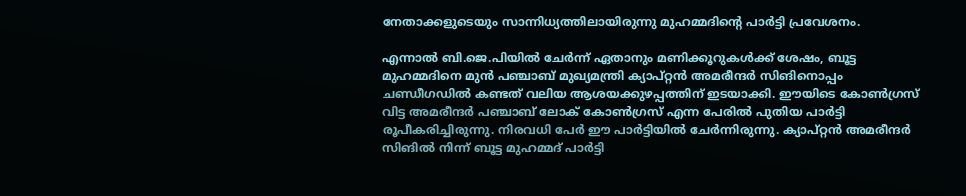നേതാക്കളുടെയും സാന്നിധ്യത്തിലായിരുന്നു മുഹമ്മദിന്‍റെ പാര്‍ട്ടി പ്രവേശനം.

എന്നാല്‍ ബി.ജെ.പിയില്‍ ചേര്‍ന്ന് ഏതാനും മണിക്കൂറുകൾക്ക് ശേഷം, ബൂട്ട മുഹമ്മദിനെ മുൻ പഞ്ചാബ് മുഖ്യമന്ത്രി ക്യാപ്റ്റൻ അമരീന്ദർ സിങിനൊപ്പം ചണ്ഡീഗഡിൽ കണ്ടത് വലിയ ആശയക്കുഴപ്പത്തിന് ഇടയാക്കി. ഈയിടെ കോണ്‍ഗ്രസ് വിട്ട അമരീന്ദര്‍ പഞ്ചാബ് ലോക് കോൺഗ്രസ് എന്ന പേരിൽ പുതിയ പാർട്ടി രൂപീകരിച്ചിരുന്നു. നിരവധി പേര്‍ ഈ പാര്‍ട്ടിയില്‍ ചേര്‍ന്നിരുന്നു. ക്യാപ്റ്റൻ അമരീന്ദർ സിങിൽ നിന്ന് ബൂട്ട മുഹമ്മദ് പാർട്ടി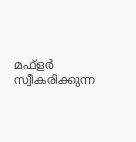മഫ്‌ളർ സ്വീകരിക്കുന്ന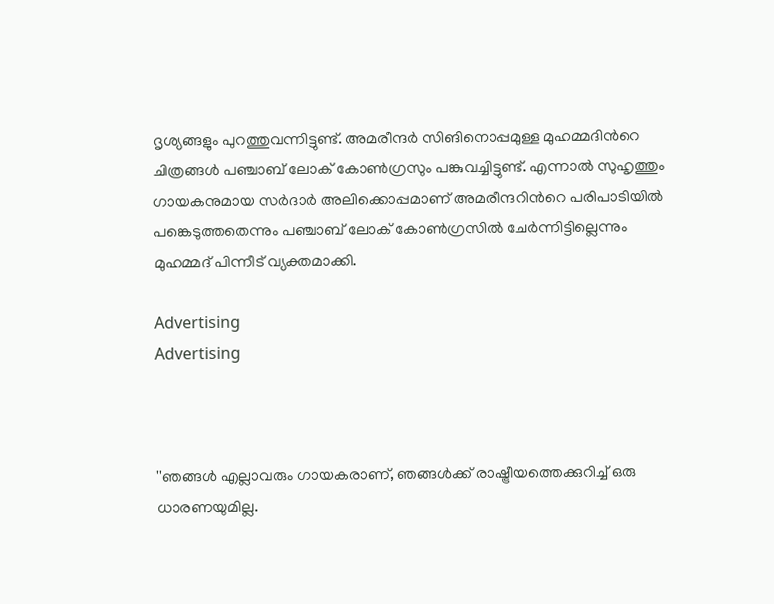ദൃശ്യങ്ങളും പുറത്തുവന്നിട്ടുണ്ട്. അമരീന്ദർ സിങിനൊപ്പമുള്ള മുഹമ്മദിന്‍റെ ചിത്രങ്ങൾ പഞ്ചാബ് ലോക് കോൺഗ്രസും പങ്കുവച്ചിട്ടുണ്ട്. എന്നാല്‍ സുഹൃത്തും ഗായകനുമായ സർദാർ അലിക്കൊപ്പമാണ് അമരീന്ദറിന്‍റെ പരിപാടിയില്‍ പങ്കെടുത്തതെന്നും പഞ്ചാബ് ലോക് കോൺഗ്രസിൽ ചേർന്നിട്ടില്ലെന്നും മുഹമ്മദ് പിന്നീട് വ്യക്തമാക്കി.

Advertising
Advertising



''ഞങ്ങൾ എല്ലാവരും ഗായകരാണ്, ഞങ്ങൾക്ക് രാഷ്ട്രീയത്തെക്കുറിച്ച് ഒരു ധാരണയുമില്ല.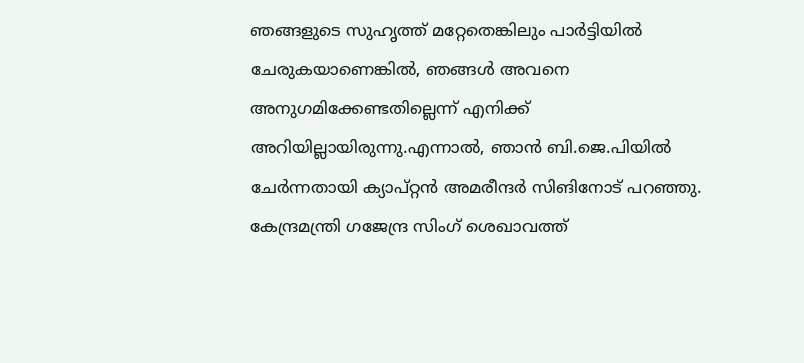ഞങ്ങളുടെ സുഹൃത്ത് മറ്റേതെങ്കിലും പാർട്ടിയിൽ ചേരുകയാണെങ്കിൽ, ഞങ്ങൾ അവനെ അനുഗമിക്കേണ്ടതില്ലെന്ന് എനിക്ക് അറിയില്ലായിരുന്നു.എന്നാൽ, ഞാൻ ബി.ജെ.പിയിൽ ചേർന്നതായി ക്യാപ്റ്റൻ അമരീന്ദർ സിങിനോട് പറഞ്ഞു. കേന്ദ്രമന്ത്രി ഗജേന്ദ്ര സിംഗ് ശെഖാവത്ത്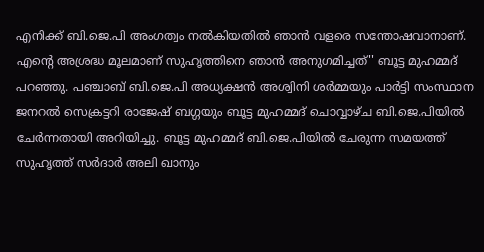എനിക്ക് ബി.ജെ.പി അംഗത്വം നൽകിയതിൽ ഞാൻ വളരെ സന്തോഷവാനാണ്. എന്‍റെ അശ്രദ്ധ മൂലമാണ് സുഹൃത്തിനെ ഞാന്‍ അനുഗമിച്ചത്'' ബൂട്ട മുഹമ്മദ് പറഞ്ഞു. പഞ്ചാബ് ബി.ജെ.പി അധ്യക്ഷൻ അശ്വിനി ശർമ്മയും പാർട്ടി സംസ്ഥാന ജനറൽ സെക്രട്ടറി രാജേഷ് ബഗ്ഗയും ബൂട്ട മുഹമ്മദ് ചൊവ്വാഴ്ച ബി.ജെ.പിയിൽ ചേർന്നതായി അറിയിച്ചു. ബൂട്ട മുഹമ്മദ് ബി.ജെ.പിയിൽ ചേരുന്ന സമയത്ത് സുഹൃത്ത് സർദാർ അലി ഖാനും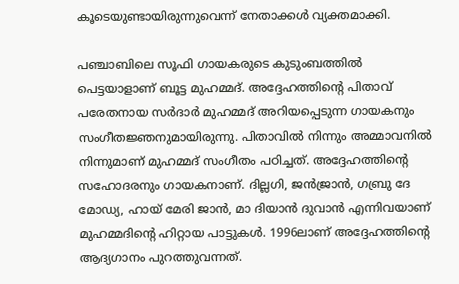കൂടെയുണ്ടായിരുന്നുവെന്ന് നേതാക്കള്‍ വ്യക്തമാക്കി.

പഞ്ചാബിലെ സൂഫി ഗായകരുടെ കുടുംബത്തിൽ പെട്ടയാളാണ് ബൂട്ട മുഹമ്മദ്. അദ്ദേഹത്തിന്‍റെ പിതാവ് പരേതനായ സർദാർ മുഹമ്മദ് അറിയപ്പെടുന്ന ഗായകനും സംഗീതജ്ഞനുമായിരുന്നു. പിതാവില്‍ നിന്നും അമ്മാവനില്‍ നിന്നുമാണ് മുഹമ്മദ് സംഗീതം പഠിച്ചത്. അദ്ദേഹത്തിന്‍റെ സഹോദരനും ഗായകനാണ്. ദില്ലഗി, ജൻജ്രാൻ, ഗബ്രു ദേ മോഡ്യ, ഹായ് മേരി ജാൻ, മാ ദിയാൻ ദുവാൻ എന്നിവയാണ് മുഹമ്മദിന്‍റെ ഹിറ്റായ പാട്ടുകള്‍. 1996ലാണ് അദ്ദേഹത്തിന്‍റെ ആദ്യഗാനം പുറത്തുവന്നത്.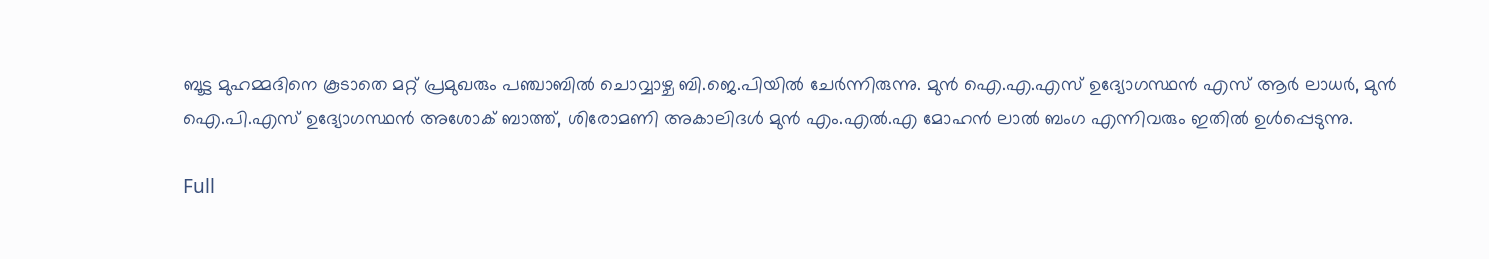ബൂട്ട മുഹമ്മദിനെ കൂടാതെ മറ്റ് പ്രമുഖരും പഞ്ചാബിൽ ചൊവ്വാഴ്ച ബി.ജെ.പിയിൽ ചേർന്നിരുന്നു. മുൻ ഐ.എ.എസ് ഉദ്യോഗസ്ഥൻ എസ് ആർ ലാധർ, മുൻ ഐ.പി.എസ് ഉദ്യോഗസ്ഥൻ അശോക് ബാത്ത്, ശിരോമണി അകാലിദൾ മുൻ എം.എൽ.എ മോഹൻ ലാൽ ബംഗ എന്നിവരും ഇതിൽ ഉൾപ്പെടുന്നു.

Full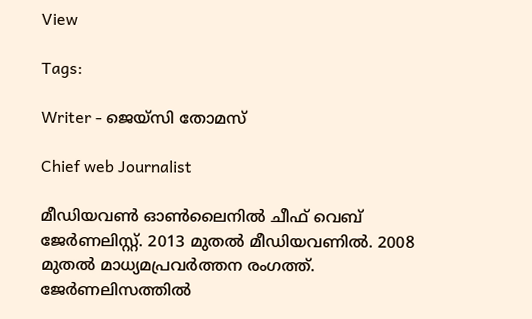View

Tags:

Writer - ജെയ്സി തോമസ്

Chief web Journalist

മീഡിയവൺ ഓൺലൈനിൽ ചീഫ് വെബ് ജേർണലിസ്റ്റ്. 2013 മുതൽ മീഡിയവണിൽ. 2008 മുതൽ മാധ്യമപ്രവർത്തന രംഗത്ത്. ജേർണലിസത്തിൽ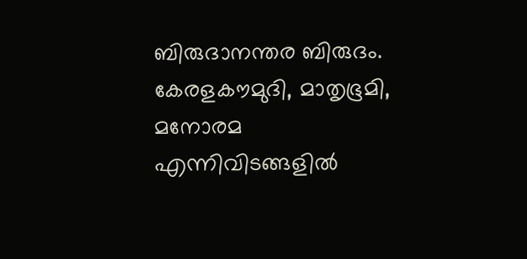ബിരുദാനന്തര ബിരുദം. കേരളകൗമുദി, മാതൃഭൂമി, മനോരമ എന്നിവിടങ്ങളിൽ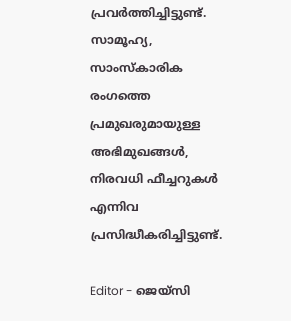പ്രവർത്തിച്ചിട്ടുണ്ട്. സാമൂഹ്യ, സാംസ്‌കാരിക രംഗത്തെ പ്രമുഖരുമായുള്ള അഭിമുഖങ്ങൾ, നിരവധി ഫീച്ചറുകൾ എന്നിവ പ്രസിദ്ധീകരിച്ചിട്ടുണ്ട്.

Editor - ജെയ്സി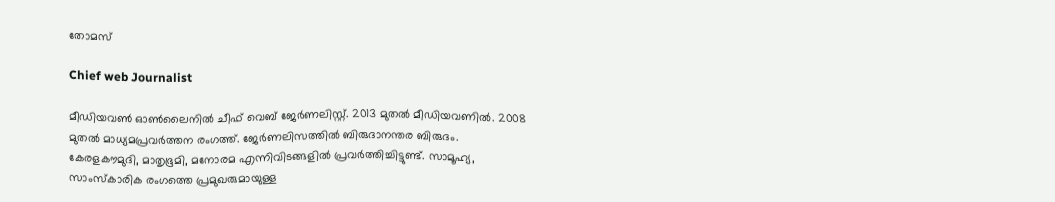തോമസ്

Chief web Journalist

മീഡിയവൺ ഓൺലൈനിൽ ചീഫ് വെബ് ജേർണലിസ്റ്റ്. 2013 മുതൽ മീഡിയവണിൽ. 2008 മുതൽ മാധ്യമപ്രവർത്തന രംഗത്ത്. ജേർണലിസത്തിൽ ബിരുദാനന്തര ബിരുദം. കേരളകൗമുദി, മാതൃഭൂമി, മനോരമ എന്നിവിടങ്ങളിൽ പ്രവർത്തിച്ചിട്ടുണ്ട്. സാമൂഹ്യ, സാംസ്‌കാരിക രംഗത്തെ പ്രമുഖരുമായുള്ള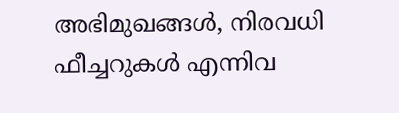അഭിമുഖങ്ങൾ, നിരവധി ഫീച്ചറുകൾ എന്നിവ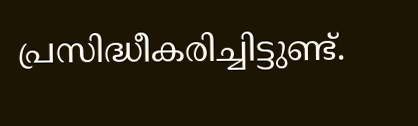പ്രസിദ്ധീകരിച്ചിട്ടുണ്ട്.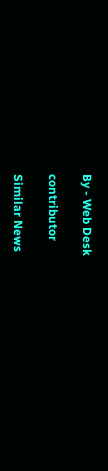By - Web Desk

contributor

Similar News